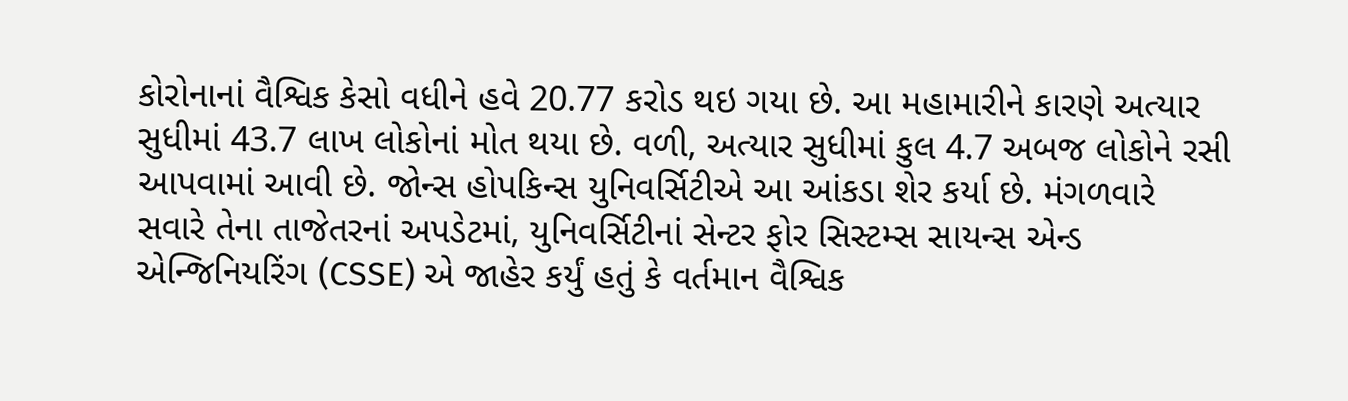કોરોનાનાં વૈશ્વિક કેસો વધીને હવે 20.77 કરોડ થઇ ગયા છે. આ મહામારીને કારણે અત્યાર સુધીમાં 43.7 લાખ લોકોનાં મોત થયા છે. વળી, અત્યાર સુધીમાં કુલ 4.7 અબજ લોકોને રસી આપવામાં આવી છે. જોન્સ હોપકિન્સ યુનિવર્સિટીએ આ આંકડા શેર કર્યા છે. મંગળવારે સવારે તેના તાજેતરનાં અપડેટમાં, યુનિવર્સિટીનાં સેન્ટર ફોર સિસ્ટમ્સ સાયન્સ એન્ડ એન્જિનિયરિંગ (CSSE) એ જાહેર કર્યું હતું કે વર્તમાન વૈશ્વિક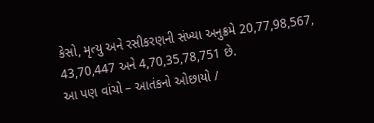કેસો, મૃત્યુ અને રસીકરણની સંખ્યા અનુક્રમે 20,77,98,567, 43,70,447 અને 4,70,35,78,751 છે.
આ પણ વાંચો – આતંકનો ઓછાયો /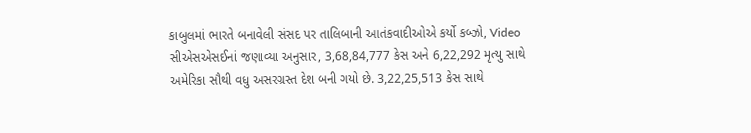કાબુલમાં ભારતે બનાવેલી સંસદ પર તાલિબાની આતંકવાદીઓએ કર્યો કબ્ઝો, Video
સીએસએસઈનાં જણાવ્યા અનુસાર, 3,68,84,777 કેસ અને 6,22,292 મૃત્યુ સાથે અમેરિકા સૌથી વધુ અસરગ્રસ્ત દેશ બની ગયો છે. 3,22,25,513 કેસ સાથે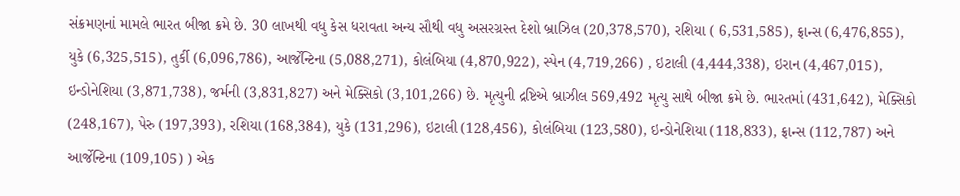સંક્રમણનાં મામલે ભારત બીજા ક્રમે છે. 30 લાખથી વધુ કેસ ધરાવતા અન્ય સૌથી વધુ અસરગ્રસ્ત દેશો બ્રાઝિલ (20,378,570), રશિયા ( 6,531,585), ફ્રાન્સ (6,476,855), યુકે (6,325,515), તુર્કી (6,096,786), આર્જેન્ટિના (5,088,271), કોલંબિયા (4,870,922), સ્પેન (4,719,266) , ઇટાલી (4,444,338), ઇરાન (4,467,015), ઇન્ડોનેશિયા (3,871,738), જર્મની (3,831,827) અને મેક્સિકો (3,101,266) છે. મૃત્યુની દ્રષ્ટિએ બ્રાઝીલ 569,492 મૃત્યુ સાથે બીજા ક્રમે છે. ભારતમાં (431,642), મેક્સિકો (248,167), પેરુ (197,393), રશિયા (168,384), યુકે (131,296), ઇટાલી (128,456), કોલંબિયા (123,580), ઇન્ડોનેશિયા (118,833), ફ્રાન્સ (112,787) અને આર્જેન્ટિના (109,105) ) એક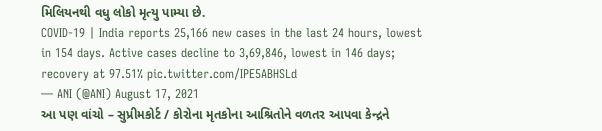મિલિયનથી વધુ લોકો મૃત્યુ પામ્યા છે.
COVID-19 | India reports 25,166 new cases in the last 24 hours, lowest in 154 days. Active cases decline to 3,69,846, lowest in 146 days; recovery at 97.51% pic.twitter.com/IPE5ABHSLd
— ANI (@ANI) August 17, 2021
આ પણ વાંચો – સુપ્રીમકોર્ટ / કોરોના મૃતકોના આશ્રિતોને વળતર આપવા કેન્દ્રને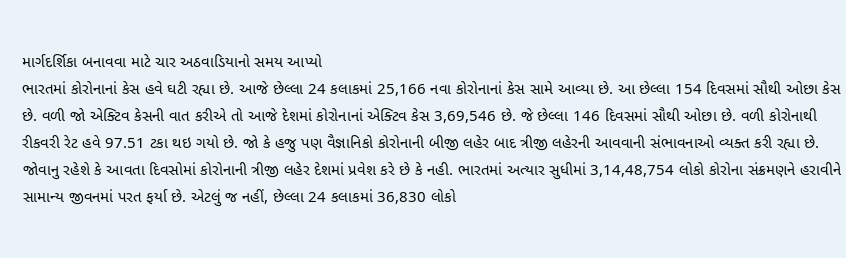માર્ગદર્શિકા બનાવવા માટે ચાર અઠવાડિયાનો સમય આપ્યો
ભારતમાં કોરોનાનાં કેસ હવે ઘટી રહ્યા છે. આજે છેલ્લા 24 કલાકમાં 25,166 નવા કોરોનાનાં કેસ સામે આવ્યા છે. આ છેલ્લા 154 દિવસમાં સૌથી ઓછા કેસ છે. વળી જો એક્ટિવ કેસની વાત કરીએ તો આજે દેશમાં કોરોનાનાં એક્ટિવ કેસ 3,69,546 છે. જે છેલ્લા 146 દિવસમાં સૌથી ઓછા છે. વળી કોરોનાથી રીકવરી રેટ હવે 97.51 ટકા થઇ ગયો છે. જો કે હજુ પણ વૈજ્ઞાનિકો કોરોનાની બીજી લહેર બાદ ત્રીજી લહેરની આવવાની સંભાવનાઓ વ્યક્ત કરી રહ્યા છે. જોવાનુ રહેશે કે આવતા દિવસોમાં કોરોનાની ત્રીજી લહેર દેશમાં પ્રવેશ કરે છે કે નહી. ભારતમાં અત્યાર સુધીમાં 3,14,48,754 લોકો કોરોના સંક્રમણને હરાવીને સામાન્ય જીવનમાં પરત ફર્યા છે. એટલું જ નહીં, છેલ્લા 24 કલાકમાં 36,830 લોકો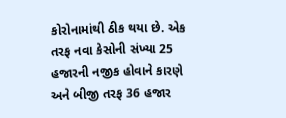કોરોનામાંથી ઠીક થયા છે. એક તરફ નવા કેસોની સંખ્યા 25 હજારની નજીક હોવાને કારણે અને બીજી તરફ 36 હજાર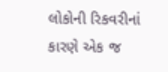લોકોની રિકવરીનાં કારણે એક જ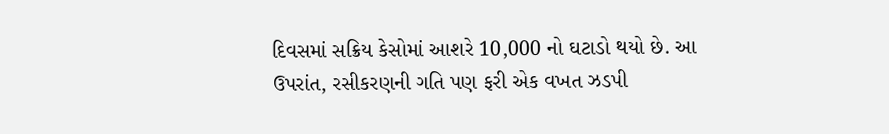દિવસમાં સક્રિય કેસોમાં આશરે 10,000 નો ઘટાડો થયો છે. આ ઉપરાંત, રસીકરણની ગતિ પણ ફરી એક વખત ઝડપી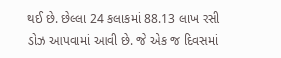થઈ છે. છેલ્લા 24 કલાકમાં 88.13 લાખ રસી ડોઝ આપવામાં આવી છે. જે એક જ દિવસમાં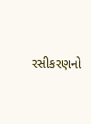રસીકરણનો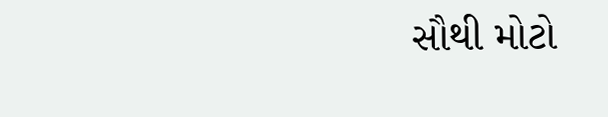સૌથી મોટો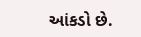આંકડો છે.